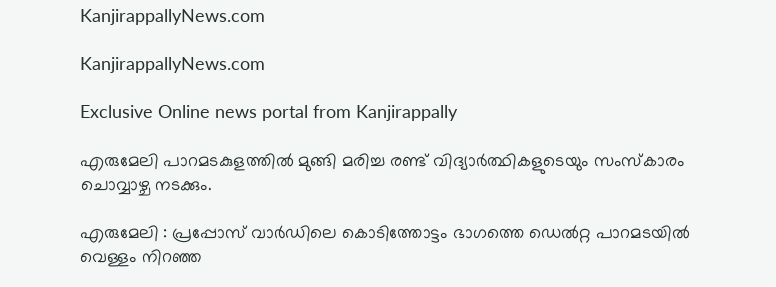KanjirappallyNews.com

KanjirappallyNews.com

Exclusive Online news portal from Kanjirappally

എരുമേലി പാറമടകുളത്തിൽ മുങ്ങി മരിച്ച രണ്ട് വിദ്യാർത്ഥികളുടെയും സംസ്കാരം ചൊവ്വാഴ്ച നടക്കും.

എരുമേലി : പ്രപ്പോസ് വാർഡിലെ കൊടിത്തോട്ടം ഭാഗത്തെ ഡെൽറ്റ പാറമടയിൽ വെള്ളം നിറഞ്ഞ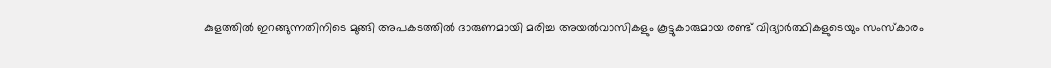കുളത്തിൽ ഇറങ്ങുന്നതിനിടെ മുങ്ങി അപകടത്തിൽ ദാരുണമായി മരിച്ച അയൽവാസികളും കൂട്ടുകാരുമായ രണ്ട് വിദ്യാർത്ഥികളുടെയും സംസ്കാരം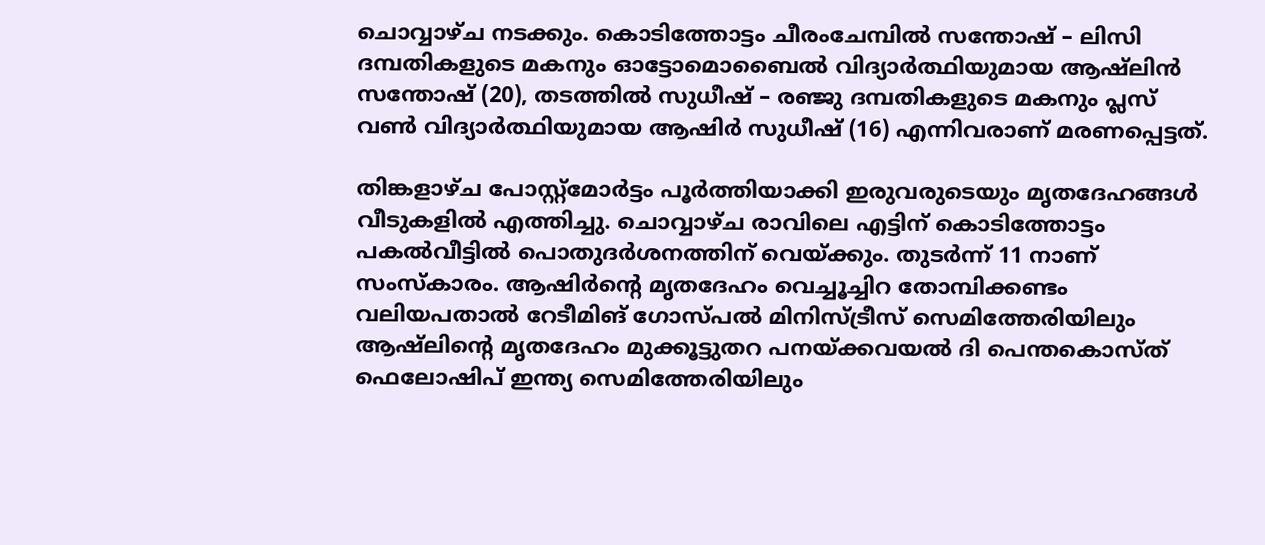ചൊവ്വാഴ്ച നടക്കും. കൊടിത്തോട്ടം ചീരംചേമ്പിൽ സന്തോഷ് – ലിസി ദമ്പതികളുടെ മകനും ഓട്ടോമൊബൈൽ വിദ്യാർത്ഥിയുമായ ആഷ്‌ലിൻ സന്തോഷ് (20), തടത്തിൽ സുധീഷ് – രഞ്ജു ദമ്പതികളുടെ മകനും പ്ലസ് വൺ വിദ്യാർത്ഥിയുമായ ആഷിർ സുധീഷ് (16) എന്നിവരാണ് മരണപ്പെട്ടത്.

തിങ്കളാഴ്ച പോസ്റ്റ്മോർട്ടം പൂർത്തിയാക്കി ഇരുവരുടെയും മൃതദേഹങ്ങൾ വീടുകളിൽ എത്തിച്ചു. ചൊവ്വാഴ്ച രാവിലെ എട്ടിന് കൊടിത്തോട്ടം പകൽവീട്ടിൽ പൊതുദർശനത്തിന് വെയ്ക്കും. തുടർന്ന് 11 നാണ് സംസ്കാരം. ആഷിർന്റെ മൃതദേഹം വെച്ചൂച്ചിറ തോമ്പിക്കണ്ടം വലിയപതാൽ റേടീമിങ് ഗോസ്പൽ മിനിസ്ട്രീസ് സെമിത്തേരിയിലും ആഷ്‌ലിന്റെ മൃതദേഹം മുക്കൂട്ടുതറ പനയ്ക്കവയൽ ദി പെന്തകൊസ്ത് ഫെലോഷിപ് ഇന്ത്യ സെമിത്തേരിയിലും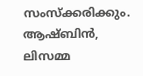സംസ്‌ക്കരിക്കും. ആഷ്ബിൻ, ലിസമ്മ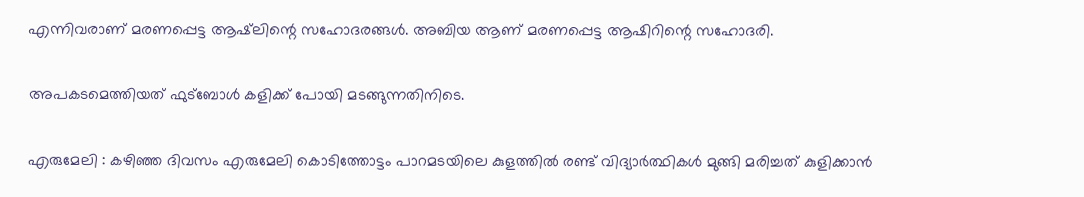എന്നിവരാണ് മരണപ്പെട്ട ആഷ്‌ലിന്റെ സഹോദരങ്ങൾ. അബിയ ആണ് മരണപ്പെട്ട ആഷിറിന്റെ സഹോദരി.

അപകടമെത്തിയത് ഫുട്ബോൾ കളിക്ക് പോയി മടങ്ങുന്നതിനിടെ.

എരുമേലി : കഴിഞ്ഞ ദിവസം എരുമേലി കൊടിത്തോട്ടം പാറമടയിലെ കുളത്തിൽ രണ്ട് വിദ്യാർത്ഥികൾ മുങ്ങി മരിച്ചത് കുളിക്കാൻ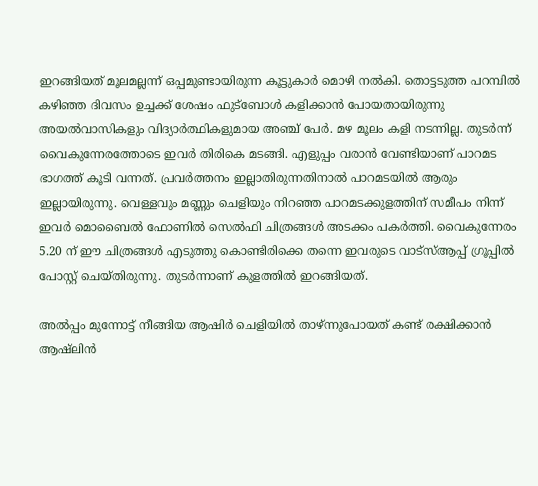ഇറങ്ങിയത് മൂലമല്ലന്ന് ഒപ്പമുണ്ടായിരുന്ന കൂട്ടുകാർ മൊഴി നൽകി. തൊട്ടടുത്ത പറമ്പിൽ കഴിഞ്ഞ ദിവസം ഉച്ചക്ക് ശേഷം ഫുട്ബോൾ കളിക്കാൻ പോയതായിരുന്നു അയൽവാസികളും വിദ്യാർത്ഥികളുമായ അഞ്ച് പേർ. മഴ മൂലം കളി നടന്നില്ല. തുടർന്ന് വൈകുന്നേരത്തോടെ ഇവർ തിരികെ മടങ്ങി. എളുപ്പം വരാൻ വേണ്ടിയാണ് പാറമട ഭാഗത്ത്‌ കൂടി വന്നത്. പ്രവർത്തനം ഇല്ലാതിരുന്നതിനാൽ പാറമടയിൽ ആരും ഇല്ലായിരുന്നു. വെള്ളവും മണ്ണും ചെളിയും നിറഞ്ഞ പാറമടക്കുളത്തിന് സമീപം നിന്ന് ഇവർ മൊബൈൽ ഫോണിൽ സെൽഫി ചിത്രങ്ങൾ അടക്കം പകർത്തി. വൈകുന്നേരം 5.20 ന് ഈ ചിത്രങ്ങൾ എടുത്തു കൊണ്ടിരിക്കെ തന്നെ ഇവരുടെ വാട്സ്ആപ്പ് ഗ്രൂപ്പിൽ പോസ്റ്റ്‌ ചെയ്തിരുന്നു. തുടർന്നാണ് കുളത്തിൽ ഇറങ്ങിയത്.

അൽപ്പം മുന്നോട്ട് നീങ്ങിയ ആഷിർ ചെളിയിൽ താഴ്ന്നുപോയത് കണ്ട് രക്ഷിക്കാൻ ആഷ്‌ലിൻ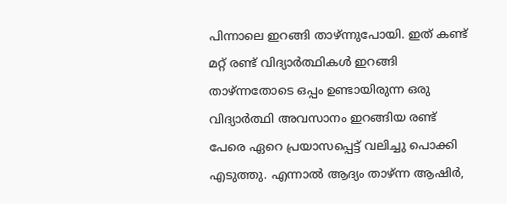പിന്നാലെ ഇറങ്ങി താഴ്ന്നുപോയി. ഇത് കണ്ട് മറ്റ് രണ്ട് വിദ്യാർത്ഥികൾ ഇറങ്ങി താഴ്ന്നതോടെ ഒപ്പം ഉണ്ടായിരുന്ന ഒരു വിദ്യാർത്ഥി അവസാനം ഇറങ്ങിയ രണ്ട് പേരെ ഏറെ പ്രയാസപ്പെട്ട് വലിച്ചു പൊക്കി എടുത്തു. എന്നാൽ ആദ്യം താഴ്ന്ന ആഷിർ,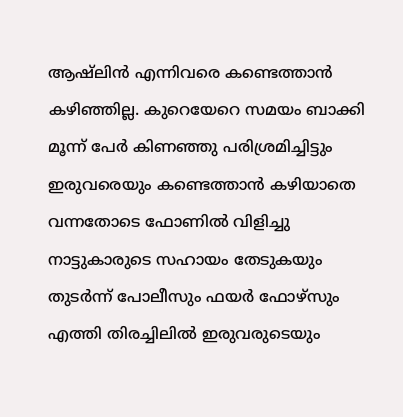ആഷ്‌ലിൻ എന്നിവരെ കണ്ടെത്താൻ കഴിഞ്ഞില്ല. കുറെയേറെ സമയം ബാക്കി മൂന്ന് പേർ കിണഞ്ഞു പരിശ്രമിച്ചിട്ടും ഇരുവരെയും കണ്ടെത്താൻ കഴിയാതെ വന്നതോടെ ഫോണിൽ വിളിച്ചു നാട്ടുകാരുടെ സഹായം തേടുകയും തുടർന്ന് പോലീസും ഫയർ ഫോഴ്‌സും എത്തി തിരച്ചിലിൽ ഇരുവരുടെയും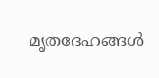മൃതദേഹങ്ങൾ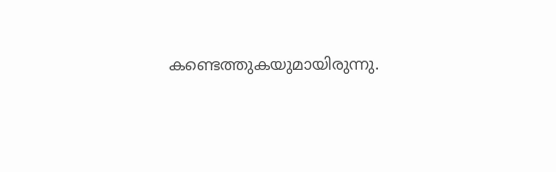കണ്ടെത്തുകയുമായിരുന്നു.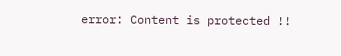error: Content is protected !!